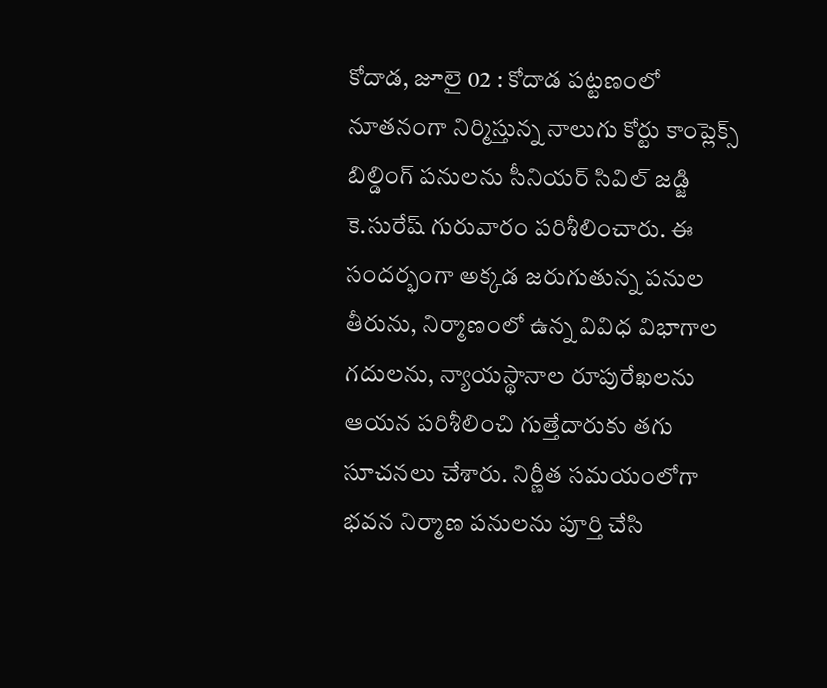కోదాడ, జూలై 02 : కోదాడ పట్టణంలో నూతనంగా నిర్మిస్తున్న నాలుగు కోర్టు కాంప్లెక్స్ బిల్డింగ్ పనులను సీనియర్ సివిల్ జడ్జి కె.సురేష్ గురువారం పరిశీలించారు. ఈ సందర్భంగా అక్కడ జరుగుతున్న పనుల తీరును, నిర్మాణంలో ఉన్న వివిధ విభాగాల గదులను, న్యాయస్థానాల రూపురేఖలను ఆయన పరిశీలించి గుత్తేదారుకు తగు సూచనలు చేశారు. నిర్ణీత సమయంలోగా భవన నిర్మాణ పనులను పూర్తి చేసి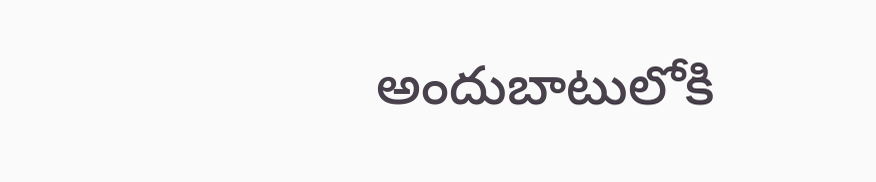అందుబాటులోకి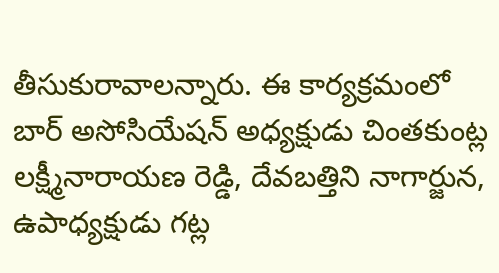తీసుకురావాలన్నారు. ఈ కార్యక్రమంలో బార్ అసోసియేషన్ అధ్యక్షుడు చింతకుంట్ల లక్ష్మీనారాయణ రెడ్డి, దేవబత్తిని నాగార్జున, ఉపాధ్యక్షుడు గట్ల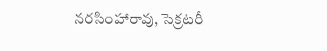నరసింహారావు, సెక్రటరీ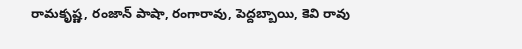రామకృష్ణ, రంజాన్ పాషా, రంగారావు, పెద్దబ్బాయి, కెవి రావు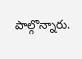పాల్గొన్నారు.